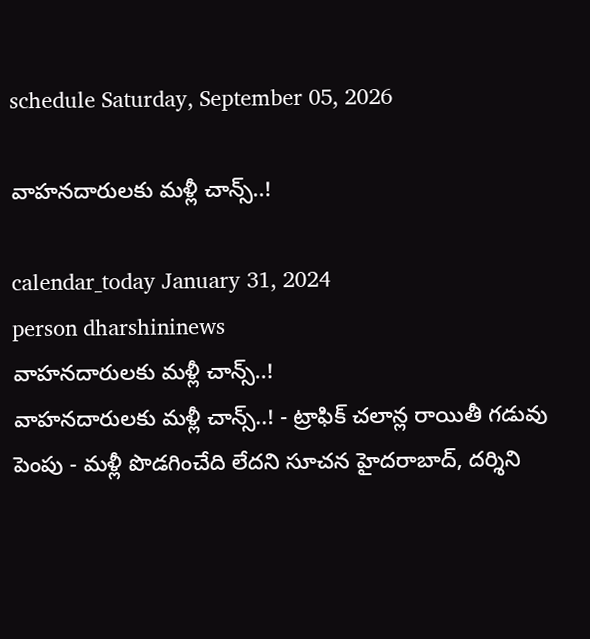schedule Saturday, September 05, 2026

వాహనదారులకు మళ్లీ చాన్స్‌..!

calendar_today January 31, 2024
person dharshininews
వాహనదారులకు మళ్లీ చాన్స్‌..!
వాహనదారులకు మళ్లీ చాన్స్‌..! - ట్రాఫిక్ చలాన్ల రాయితీ గడువు పెంపు - మళ్లీ పొడగించేది లేదని సూచన హైదరాబాద్, దర్శిని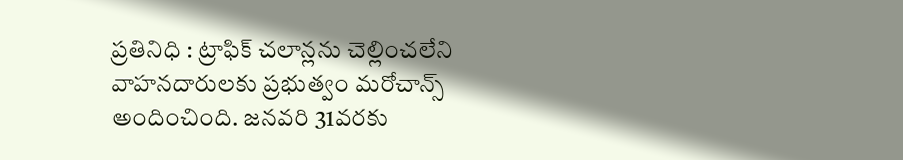ప్రతినిధి : ట్రాఫిక్ చలాన్లను చెల్లించలేని వాహనదారులకు ప్రభుత్వం మరోచాన్స్ అందించింది. జనవరి 31వరకు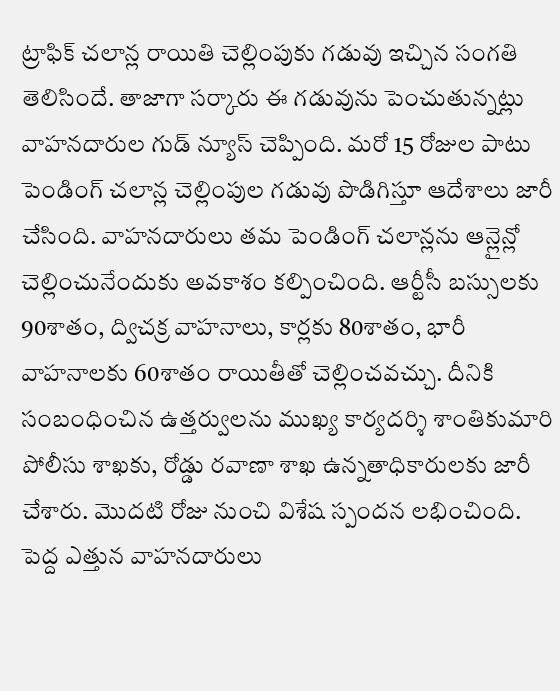ట్రాఫిక్‌ చలాన్ల రాయితి చెల్లింపుకు గడువు ఇచ్చిన సంగతి తెలిసిందే. తాజాగా సర్కారు ఈ గడువును పెంచుతున్నట్లు వాహనదారుల గుడ్‌ న్యూస్ చెప్పింది. మరో 15 రోజుల పాటు పెండింగ్ చలాన్ల చెల్లింపుల గడువు పొడిగిస్తూ ఆదేశాలు జారీ చేసింది. వాహనదారులు తమ పెండింగ్ చలాన్లను ఆన్లైన్లో చెల్లించునేందుకు అవకాశం కల్పించింది. ఆర్టీసీ బస్సులకు 90శాతం, ద్విచక్ర వాహనాలు, కార్లకు 80శాతం, భారీ వాహనాలకు 60శాతం రాయితీతో చెల్లించవచ్చు. దీనికి సంబంధించిన ఉత్తర్వులను ముఖ్య కార్యదర్శి శాంతికుమారి పోలీసు శాఖకు, రోడ్డు రవాణా శాఖ ఉన్నతాధికారులకు జారీ చేశారు. మొదటి రోజు నుంచి విశేష స్పందన లభించింది. పెద్ద ఎత్తున వాహనదారులు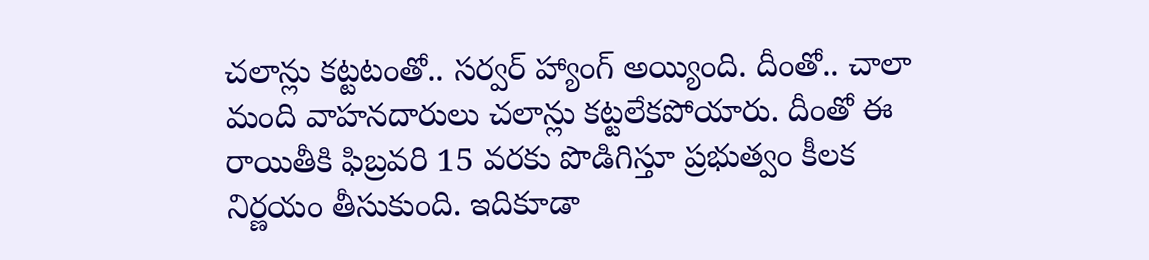చలాన్లు కట్టటంతో.. సర్వర్ హ్యాంగ్ అయ్యింది. దీంతో.. చాలా మంది వాహనదారులు చలాన్లు కట్టలేకపోయారు. దీంతో ఈ రాయితీకి ఫిబ్రవరి 15 వరకు పొడిగిస్తూ ప్రభుత్వం కీలక నిర్ణయం తీసుకుంది. ఇదికూడా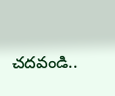చదవండి..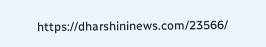https://dharshininews.com/23566/